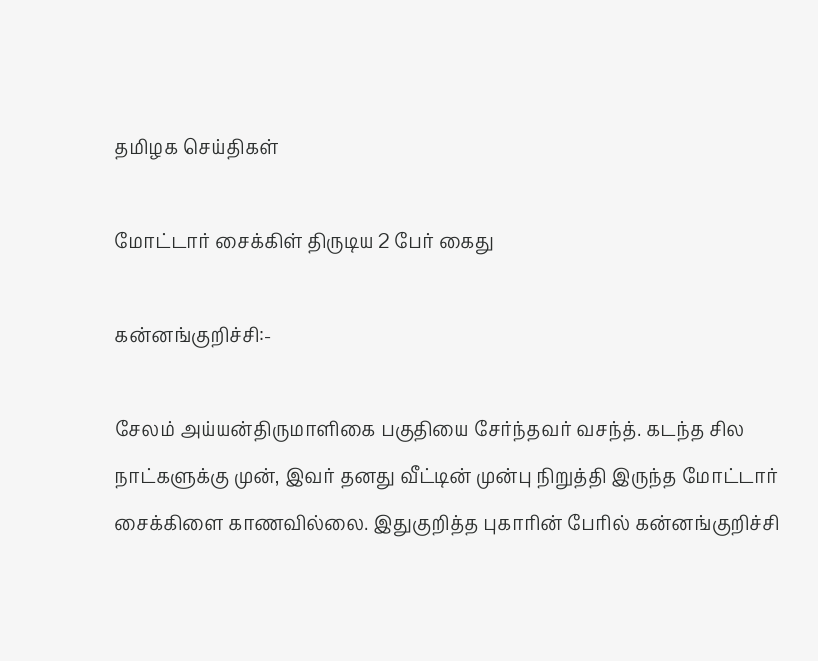தமிழக செய்திகள்

மோட்டார் சைக்கிள் திருடிய 2 பேர் கைது

கன்னங்குறிச்சி:-

சேலம் அய்யன்திருமாளிகை பகுதியை சேர்ந்தவர் வசந்த். கடந்த சில நாட்களுக்கு முன், இவர் தனது வீட்டின் முன்பு நிறுத்தி இருந்த மோட்டார் சைக்கிளை காணவில்லை. இதுகுறித்த புகாரின் பேரில் கன்னங்குறிச்சி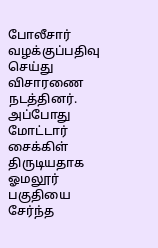போலீசார் வழக்குப்பதிவு செய்து விசாரணை நடத்தினர். அப்போது மோட்டார் சைக்கிள் திருடியதாக ஓமலூர் பகுதியை சேர்ந்த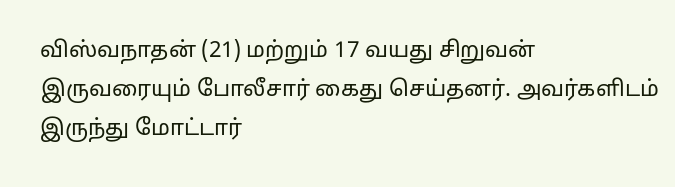விஸ்வநாதன் (21) மற்றும் 17 வயது சிறுவன் இருவரையும் போலீசார் கைது செய்தனர். அவர்களிடம் இருந்து மோட்டார்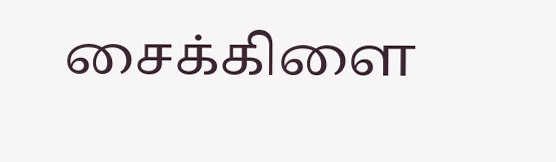சைக்கிளை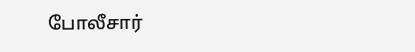போலீசார்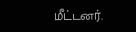மீட்டனர்.